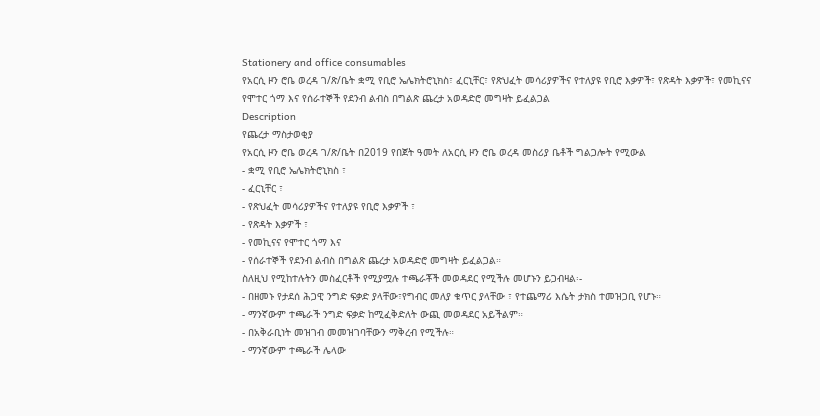Stationery and office consumables
የአርሲ ዞን ሮቤ ወረዳ ገ/ጽ/ቤት ቋሚ የቢሮ ኤሌክትሮኒክስ፣ ፈርኒቸር፣ የጽህፈት መሳሪያዎችና የተለያዩ የቢሮ እቃዎች፣ የጽዳት እቃዎች፣ የመኪናና የሞተር ጎማ እና የሰራተኞች የደንብ ልብስ በግልጽ ጨረታ አወዳድሮ መግዛት ይፈልጋል
Description
የጨረታ ማስታወቂያ
የአርሲ ዞን ሮቤ ወረዳ ገ/ጽ/ቤት በ2019 የበጀት ዓመት ለአርሲ ዞን ሮቤ ወረዳ መስሪያ ቤቶች ግልጋሎት የሚውል
- ቋሚ የቢሮ ኤሌክትሮኒክስ ፣
- ፈርኒቸር ፣
- የጽህፈት መሳሪያዎችና የተለያዩ የቢሮ እቃዎች ፣
- የጽዳት እቃዎች ፣
- የመኪናና የሞተር ጎማ እና
- የሰራተኞች የደንብ ልብስ በግልጽ ጨረታ አወዳድሮ መግዛት ይፈልጋል።
ስለዚህ የሚከተሉትን መስፈርቶች የሚያሟሉ ተጫራቾች መወዳደር የሚችሉ መሆኑን ይጋብዛል፡-
- በዘመኑ የታደሰ ሕጋዊ ንግድ ፍቃድ ያላቸው፣የግብር መለያ ቁጥር ያላቸው ፣ የተጨማሪ እሴት ታክስ ተመዝጋቢ የሆኑ።
- ማንኛውም ተጫራች ንግድ ፍቃድ ከሚፈቅድለት ውጪ መወዳደር አይችልም።
- በአቅራቢነት መዝገብ መመዝገባቸውን ማቅረብ የሚችሉ።
- ማንኛውም ተጫራች ሌላው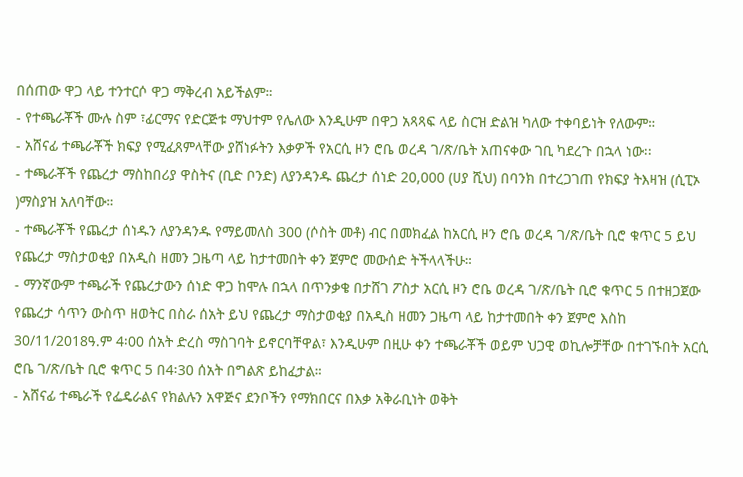በሰጠው ዋጋ ላይ ተንተርሶ ዋጋ ማቅረብ አይችልም።
- የተጫራቾች ሙሉ ስም ፣ፊርማና የድርጅቱ ማህተም የሌለው እንዲሁም በዋጋ አጻጻፍ ላይ ስርዝ ድልዝ ካለው ተቀባይነት የለውም።
- አሸናፊ ተጫራቾች ክፍያ የሚፈጸምላቸው ያሸነፉትን እቃዎች የአርሲ ዞን ሮቤ ወረዳ ገ/ጽ/ቤት አጠናቀው ገቢ ካደረጉ በኋላ ነው፡፡
- ተጫራቾች የጨረታ ማስከበሪያ ዋስትና (ቢድ ቦንድ) ለያንዳንዱ ጨረታ ሰነድ 20,000 (ሀያ ሺህ) በባንክ በተረጋገጠ የክፍያ ትእዛዝ (ሲፒኦ )ማስያዝ አለባቸው።
- ተጫራቾች የጨረታ ሰነዱን ለያንዳንዱ የማይመለስ 300 (ሶስት መቶ) ብር በመክፈል ከአርሲ ዞን ሮቤ ወረዳ ገ/ጽ/ቤት ቢሮ ቁጥር 5 ይህ የጨረታ ማስታወቂያ በአዲስ ዘመን ጋዜጣ ላይ ከታተመበት ቀን ጀምሮ መውሰድ ትችላላችሁ።
- ማንኛውም ተጫራች የጨረታውን ሰነድ ዋጋ ከሞሉ በኋላ በጥንቃቄ በታሸገ ፖስታ አርሲ ዞን ሮቤ ወረዳ ገ/ጽ/ቤት ቢሮ ቁጥር 5 በተዘጋጀው የጨረታ ሳጥን ውስጥ ዘወትር በስራ ሰአት ይህ የጨረታ ማስታወቂያ በአዲስ ዘመን ጋዜጣ ላይ ከታተመበት ቀን ጀምሮ እስከ 30/11/2018ዓ.ም 4፡00 ሰአት ድረስ ማስገባት ይኖርባቸዋል፣ እንዲሁም በዚሁ ቀን ተጫራቾች ወይም ህጋዊ ወኪሎቻቸው በተገኙበት አርሲ ሮቤ ገ/ጽ/ቤት ቢሮ ቁጥር 5 በ4፡30 ሰአት በግልጽ ይከፈታል።
- አሸናፊ ተጫራች የፌዴራልና የክልሉን አዋጅና ደንቦችን የማክበርና በእቃ አቅራቢነት ወቅት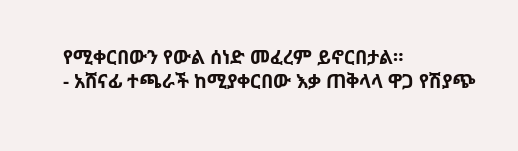የሚቀርበውን የውል ሰነድ መፈረም ይኖርበታል።
- አሸናፊ ተጫራች ከሚያቀርበው እቃ ጠቅላላ ዋጋ የሽያጭ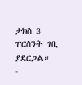ታክስ 3 ፐርሰንት ገቢ ያደርጋል።
-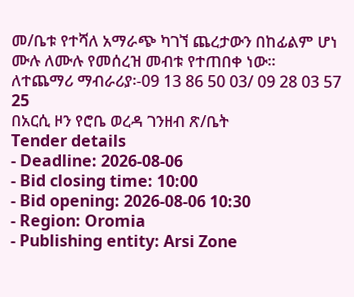መ/ቤቱ የተሻለ አማራጭ ካገኘ ጨረታውን በከፊልም ሆነ ሙሉ ለሙሉ የመሰረዝ መብቱ የተጠበቀ ነው።
ለተጨማሪ ማብራሪያ፡-09 13 86 50 03/ 09 28 03 57 25
በአርሲ ዞን የሮቤ ወረዳ ገንዘብ ጽ/ቤት
Tender details
- Deadline: 2026-08-06
- Bid closing time: 10:00
- Bid opening: 2026-08-06 10:30
- Region: Oromia
- Publishing entity: Arsi Zone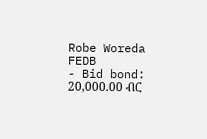Robe Woreda FEDB
- Bid bond: 20,000.00 ብር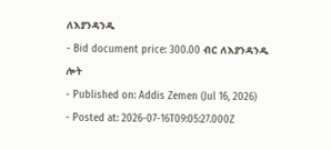ለእያንዳንዱ
- Bid document price: 300.00 ብር ለእያንዳንዱ ሎት
- Published on: Addis Zemen (Jul 16, 2026)
- Posted at: 2026-07-16T09:05:27.000Z